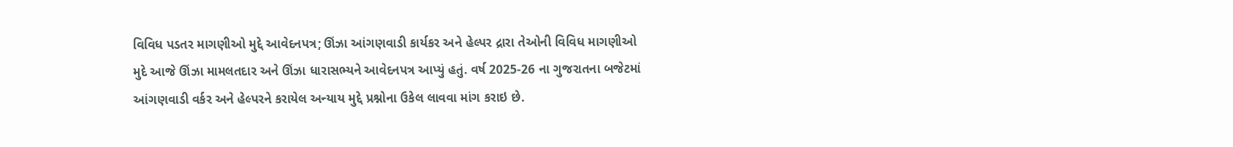વિવિધ પડતર માગણીઓ મુદ્દે આવેદનપત્ર; ઊંઝા આંગણવાડી કાર્યકર અને હેલ્પર દ્રારા તેઓની વિવિધ માગણીઓ મુદે આજે ઊંઝા મામલતદાર અને ઊંઝા ધારાસભ્યને આવેદનપત્ર આપ્યું હતું. વર્ષ 2025-26 ના ગુજરાતના બજેટમાં આંગણવાડી વર્કર અને હેલ્પરને કરાયેલ અન્યાય મુદ્દે પ્રશ્નોના ઉકેલ લાવવા માંગ કરાઇ છે.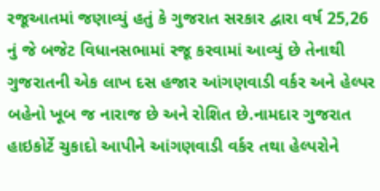રજૂઆતમાં જણાવ્યું હતું કે ગુજરાત સરકાર દ્વારા વર્ષ 25,26 નું જે બજેટ વિધાનસભામાં રજૂ કરવામાં આવ્યું છે તેનાથી ગુજરાતની એક લાખ દસ હજાર આંગણવાડી વર્કર અને હેલ્પર બહેનો ખૂબ જ નારાજ છે અને રોશિત છે.નામદાર ગુજરાત હાઇકોર્ટે ચુકાદો આપીને આંગણવાડી વર્કર તથા હેલ્પરોને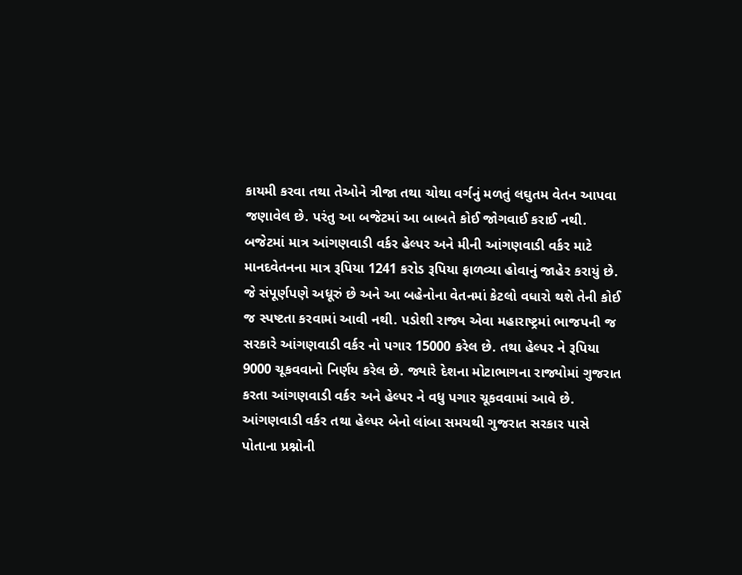કાયમી કરવા તથા તેઓને ત્રીજા તથા ચોથા વર્ગનું મળતું લઘુતમ વેતન આપવા જણાવેલ છે. પરંતુ આ બજેટમાં આ બાબતે કોઈ જોગવાઈ કરાઈ નથી. બજેટમાં માત્ર આંગણવાડી વર્કર હેલ્પર અને મીની આંગણવાડી વર્કર માટે માનદવેતનના માત્ર રૂપિયા 1241 કરોડ રૂપિયા ફાળવ્યા હોવાનું જાહેર કરાયું છે. જે સંપૂર્ણપણે અધૂરું છે અને આ બહેનોના વેતનમાં કેટલો વધારો થશે તેની કોઈ જ સ્પષ્ટતા કરવામાં આવી નથી. પડોશી રાજ્ય એવા મહારાષ્ટ્રમાં ભાજપની જ સરકારે આંગણવાડી વર્કર નો પગાર 15000 કરેલ છે. તથા હેલ્પર ને રૂપિયા 9000 ચૂકવવાનો નિર્ણય કરેલ છે. જ્યારે દેશના મોટાભાગના રાજ્યોમાં ગુજરાત કરતા આંગણવાડી વર્કર અને હેલ્પર ને વધુ પગાર ચૂકવવામાં આવે છે.
આંગણવાડી વર્કર તથા હેલ્પર બેનો લાંબા સમયથી ગુજરાત સરકાર પાસે પોતાના પ્રશ્નોની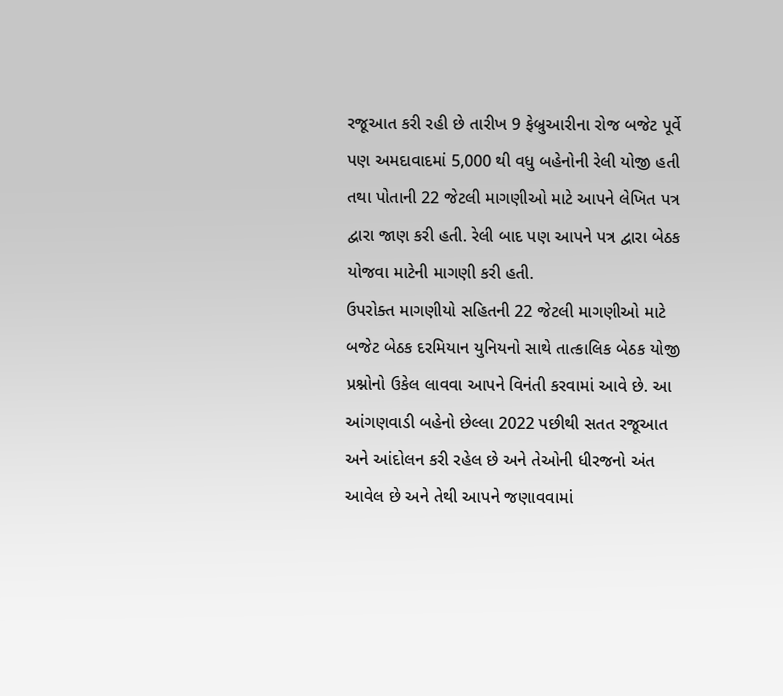રજૂઆત કરી રહી છે તારીખ 9 ફેબ્રુઆરીના રોજ બજેટ પૂર્વે પણ અમદાવાદમાં 5,000 થી વધુ બહેનોની રેલી યોજી હતી તથા પોતાની 22 જેટલી માગણીઓ માટે આપને લેખિત પત્ર દ્વારા જાણ કરી હતી. રેલી બાદ પણ આપને પત્ર દ્વારા બેઠક યોજવા માટેની માગણી કરી હતી.
ઉપરોક્ત માગણીયો સહિતની 22 જેટલી માગણીઓ માટે બજેટ બેઠક દરમિયાન યુનિયનો સાથે તાત્કાલિક બેઠક યોજી પ્રશ્નોનો ઉકેલ લાવવા આપને વિનંતી કરવામાં આવે છે. આ આંગણવાડી બહેનો છેલ્લા 2022 પછીથી સતત રજૂઆત અને આંદોલન કરી રહેલ છે અને તેઓની ધીરજનો અંત આવેલ છે અને તેથી આપને જણાવવામાં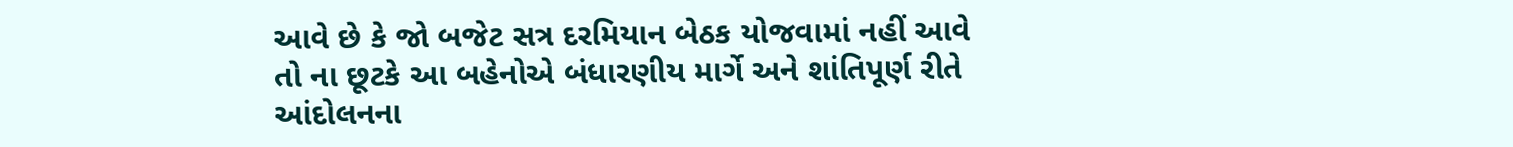આવે છે કે જો બજેટ સત્ર દરમિયાન બેઠક યોજવામાં નહીં આવે તો ના છૂટકે આ બહેનોએ બંધારણીય માર્ગે અને શાંતિપૂર્ણ રીતે આંદોલનના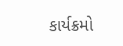કાર્યક્રમો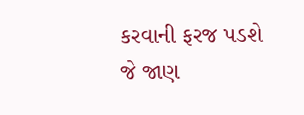કરવાની ફરજ પડશે જે જાણ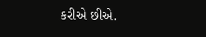કરીએ છીએ.